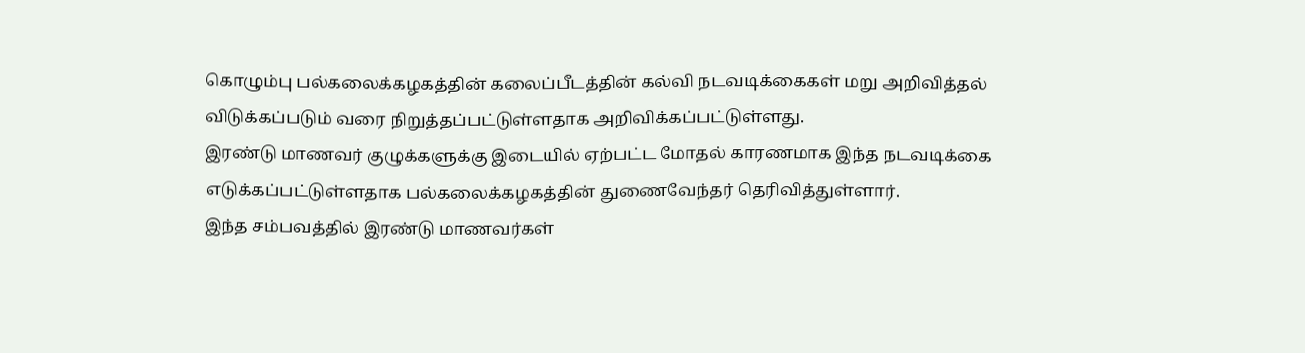கொழும்பு பல்கலைக்கழகத்தின் கலைப்பீடத்தின் கல்வி நடவடிக்கைகள் மறு அறிவித்தல் விடுக்கப்படும் வரை நிறுத்தப்பட்டுள்ளதாக அறிவிக்கப்பட்டுள்ளது.
இரண்டு மாணவர் குழுக்களுக்கு இடையில் ஏற்பட்ட மோதல் காரணமாக இந்த நடவடிக்கை எடுக்கப்பட்டுள்ளதாக பல்கலைக்கழகத்தின் துணைவேந்தர் தெரிவித்துள்ளார்.
இந்த சம்பவத்தில் இரண்டு மாணவர்கள்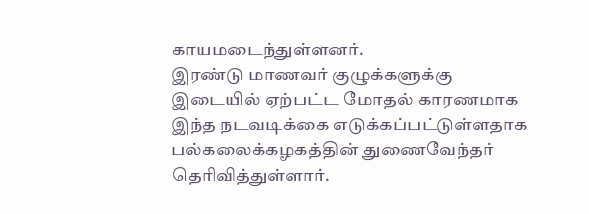காயமடைந்துள்ளனர்.
இரண்டு மாணவர் குழுக்களுக்கு இடையில் ஏற்பட்ட மோதல் காரணமாக இந்த நடவடிக்கை எடுக்கப்பட்டுள்ளதாக பல்கலைக்கழகத்தின் துணைவேந்தர் தெரிவித்துள்ளார்.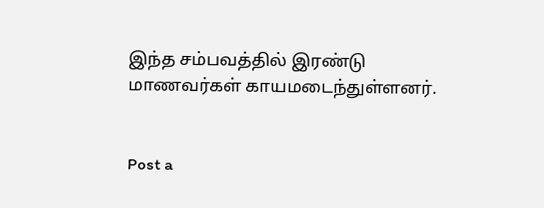இந்த சம்பவத்தில் இரண்டு மாணவர்கள் காயமடைந்துள்ளனர்.


Post a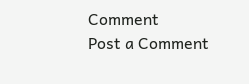Comment
Post a Comment